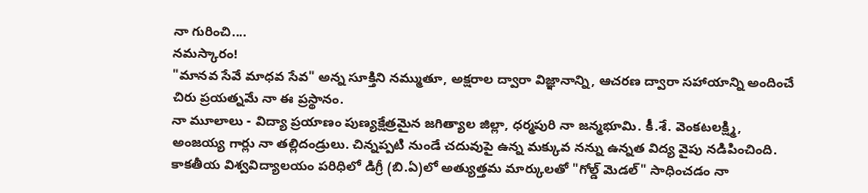నా గురించి....
నమస్కారం!
"మానవ సేవే మాధవ సేవ" అన్న సూక్తిని నమ్ముతూ, అక్షరాల ద్వారా విజ్ఞానాన్ని, ఆచరణ ద్వారా సహాయాన్ని అందించే చిరు ప్రయత్నమే నా ఈ ప్రస్థానం.
నా మూలాలు - విద్యా ప్రయాణం పుణ్యక్షేత్రమైన జగిత్యాల జిల్లా, ధర్మపురి నా జన్మభూమి. కీ.శే. వెంకటలక్ష్మి, అంజయ్య గార్లు నా తల్లిదండ్రులు. చిన్నప్పటి నుండే చదువుపై ఉన్న మక్కువ నన్ను ఉన్నత విద్య వైపు నడిపించింది. కాకతీయ విశ్వవిద్యాలయం పరిధిలో డిగ్రీ (బి.ఏ)లో అత్యుత్తమ మార్కులతో "గోల్డ్ మెడల్" సాధించడం నా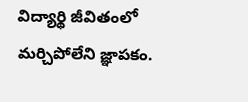విద్యార్థి జీవితంలో మర్చిపోలేని జ్ఞాపకం.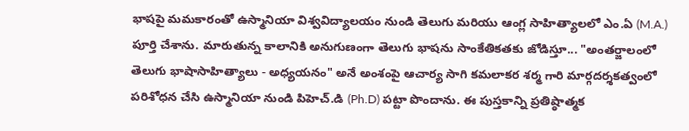భాషపై మమకారంతో ఉస్మానియా విశ్వవిద్యాలయం నుండి తెలుగు మరియు ఆంగ్ల సాహిత్యాలలో ఎం.ఏ (M.A.) పూర్తి చేశాను. మారుతున్న కాలానికి అనుగుణంగా తెలుగు భాషను సాంకేతికతకు జోడిస్తూ... "అంతర్జాలంలో తెలుగు భాషాసాహిత్యాలు - అధ్యయనం" అనే అంశంపై ఆచార్య సాగి కమలాకర శర్మ గారి మార్గదర్శకత్వంలో పరిశోధన చేసి ఉస్మానియా నుండి పిహెచ్.డి (Ph.D) పట్టా పొందాను. ఈ పుస్తకాన్ని ప్రతిష్ఠాత్మక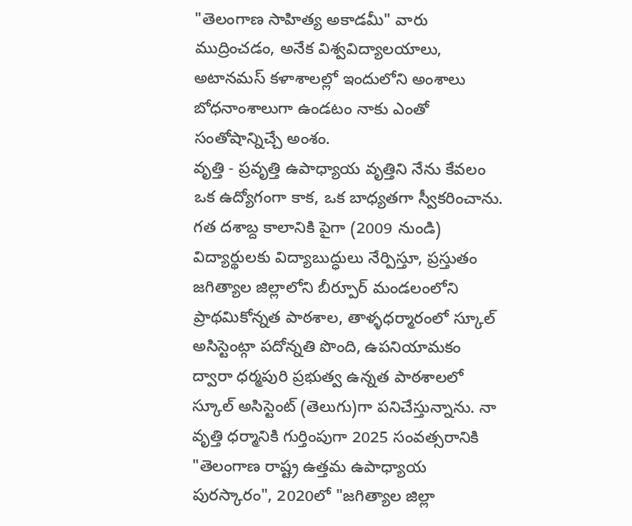"తెలంగాణ సాహిత్య అకాడమీ" వారు ముద్రించడం, అనేక విశ్వవిద్యాలయాలు, అటానమస్ కళాశాలల్లో ఇందులోని అంశాలు బోధనాంశాలుగా ఉండటం నాకు ఎంతో సంతోషాన్నిచ్చే అంశం.
వృత్తి - ప్రవృత్తి ఉపాధ్యాయ వృత్తిని నేను కేవలం ఒక ఉద్యోగంగా కాక, ఒక బాధ్యతగా స్వీకరించాను. గత దశాబ్ద కాలానికి పైగా (2009 నుండి) విద్యార్థులకు విద్యాబుద్ధులు నేర్పిస్తూ, ప్రస్తుతం జగిత్యాల జిల్లాలోని బీర్పూర్ మండలంలోని ప్రాథమికోన్నత పాఠశాల, తాళ్ళధర్మారంలో స్కూల్ అసిస్టెంట్గా పదోన్నతి పొంది, ఉపనియామకం ద్వారా ధర్మపురి ప్రభుత్వ ఉన్నత పాఠశాలలో స్కూల్ అసిస్టెంట్ (తెలుగు)గా పనిచేస్తున్నాను. నా వృత్తి ధర్మానికి గుర్తింపుగా 2025 సంవత్సరానికి "తెలంగాణ రాష్ట్ర ఉత్తమ ఉపాధ్యాయ పురస్కారం", 2020లో "జగిత్యాల జిల్లా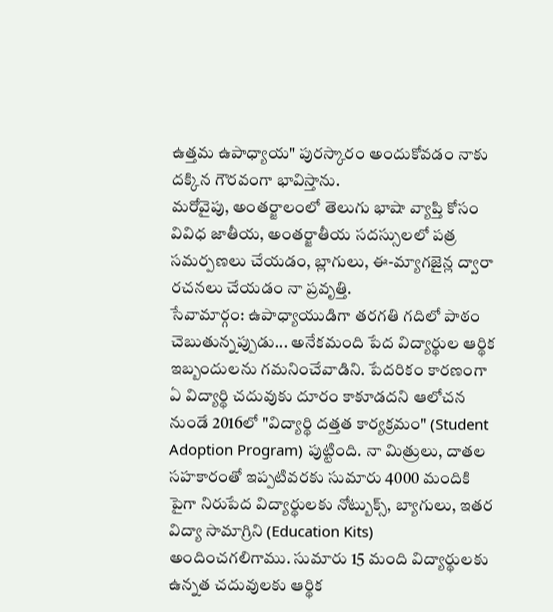ఉత్తమ ఉపాధ్యాయ" పురస్కారం అందుకోవడం నాకు దక్కిన గౌరవంగా భావిస్తాను.
మరోవైపు, అంతర్జాలంలో తెలుగు భాషా వ్యాప్తి కోసం వివిధ జాతీయ, అంతర్జాతీయ సదస్సులలో పత్ర సమర్పణలు చేయడం, బ్లాగులు, ఈ-మ్యాగజైన్ల ద్వారా రచనలు చేయడం నా ప్రవృత్తి.
సేవామార్గం: ఉపాధ్యాయుడిగా తరగతి గదిలో పాఠం చెబుతున్నప్పుడు... అనేకమంది పేద విద్యార్థుల ఆర్థిక ఇబ్బందులను గమనించేవాడిని. పేదరికం కారణంగా ఏ విద్యార్థి చదువుకు దూరం కాకూడదని ఆలోచన నుండే 2016లో "విద్యార్థి దత్తత కార్యక్రమం" (Student Adoption Program) పుట్టింది. నా మిత్రులు, దాతల సహకారంతో ఇప్పటివరకు సుమారు 4000 మందికి పైగా నిరుపేద విద్యార్థులకు నోట్బుక్స్, బ్యాగులు, ఇతర విద్యా సామాగ్రిని (Education Kits) అందించగలిగాము. సుమారు 15 మంది విద్యార్థులకు ఉన్నత చదువులకు ఆర్థిక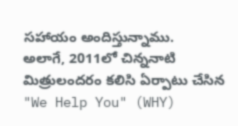సహాయం అందిస్తున్నాము.
అలాగే, 2011లో చిన్ననాటి మిత్రులందరం కలిసి ఏర్పాటు చేసిన "We Help You" (WHY)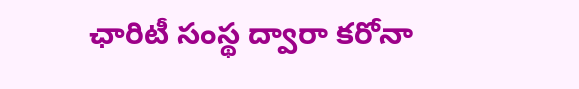ఛారిటీ సంస్థ ద్వారా కరోనా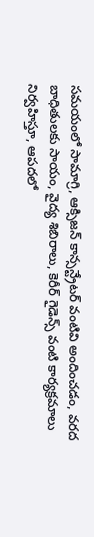సమయంలో సామాగ్రి, ఆక్సిజన్ కాన్సన్ట్రేటర్ వంటివి అందించడం, వరద బాధితులకు సాయం, వైద్య శిబిరాలు, కెరీర్ గైడెన్స్ వంటి కార్యక్రమాలు నిర్వహిస్తూ, ఆపదలో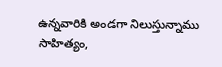ఉన్నవారికి అండగా నిలుస్తున్నాము
సాహిత్యం,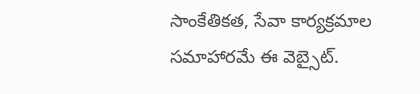సాంకేతికత, సేవా కార్యక్రమాల సమాహారమే ఈ వెబ్సైట్.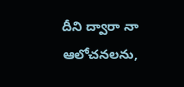దీని ద్వారా నా ఆలోచనలను,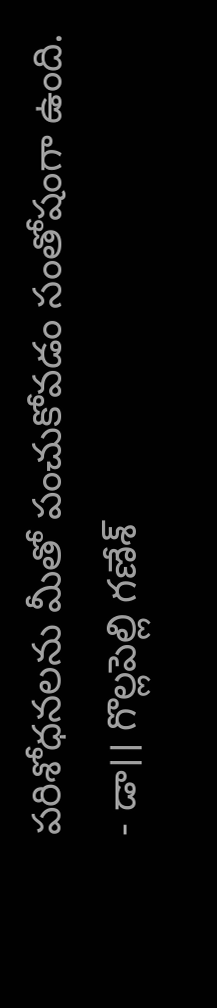పరిశోధనలను మీతో పంచుకోవడం సంతోషంగా ఉంది.
- డా।। గొల్లపెల్లి గణేశ్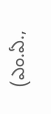(ఎం.ఏ.,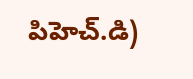పిహెచ్.డి)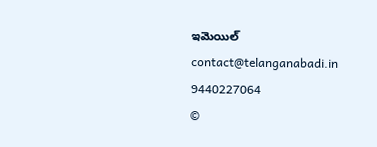ఇమెయిల్
contact@telanganabadi.in
9440227064
©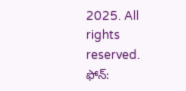2025. All rights reserved.
ఫోన్: